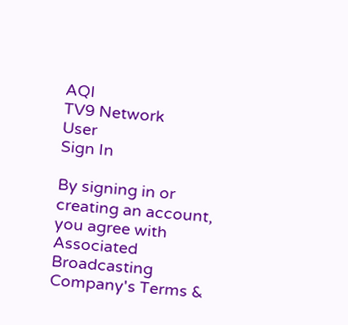AQI
TV9 Network
User
Sign In

By signing in or creating an account, you agree with Associated Broadcasting Company's Terms &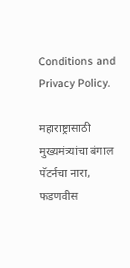Conditions and Privacy Policy.

महाराष्ट्रासाठी मुख्यमंत्र्यांचा बंगाल पॅटर्नचा नारा, फडणवीस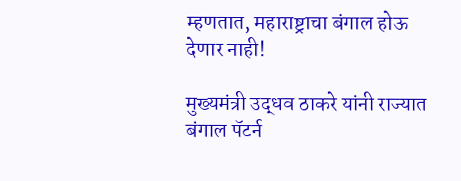म्हणतात, महाराष्ट्राचा बंगाल होऊ देणार नाही!

मुख्यमंत्री उद्धव ठाकरे यांनी राज्यात बंगाल पॅटर्न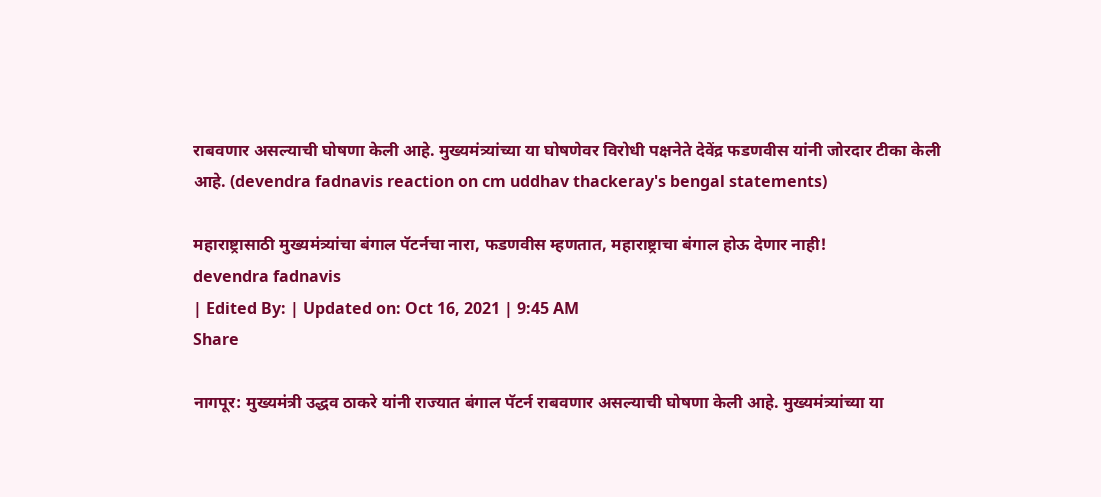राबवणार असल्याची घोषणा केली आहे. मुख्यमंत्र्यांच्या या घोषणेवर विरोधी पक्षनेते देवेंद्र फडणवीस यांनी जोरदार टीका केली आहे. (devendra fadnavis reaction on cm uddhav thackeray's bengal statements)

महाराष्ट्रासाठी मुख्यमंत्र्यांचा बंगाल पॅटर्नचा नारा, फडणवीस म्हणतात, महाराष्ट्राचा बंगाल होऊ देणार नाही!
devendra fadnavis
| Edited By: | Updated on: Oct 16, 2021 | 9:45 AM
Share

नागपूर: मुख्यमंत्री उद्धव ठाकरे यांनी राज्यात बंगाल पॅटर्न राबवणार असल्याची घोषणा केली आहे. मुख्यमंत्र्यांच्या या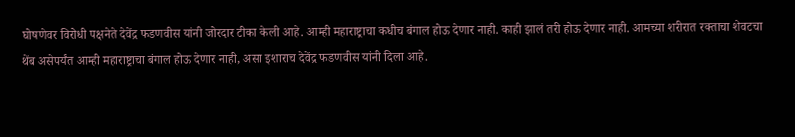घोषणेवर विरोधी पक्षनेते देवेंद्र फडणवीस यांनी जोरदार टीका केली आहे. आम्ही महाराष्ट्राचा कधीच बंगाल होऊ देणार नाही. काही झालं तरी होऊ देणार नाही. आमच्या शरीरात रक्ताचा शेवटचा थेंब असेपर्यंत आम्ही महाराष्ट्राचा बंगाल होऊ देणार नाही, असा इशाराच देवेंद्र फडणवीस यांनी दिला आहे.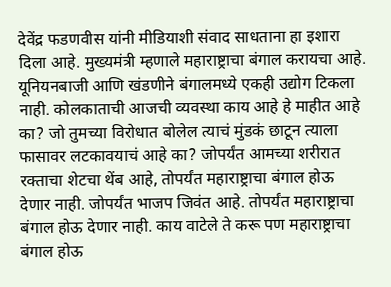देवेंद्र फडणवीस यांनी मीडियाशी संवाद साधताना हा इशारा दिला आहे. मुख्यमंत्री म्हणाले महाराष्ट्राचा बंगाल करायचा आहे. यूनियनबाजी आणि खंडणीने बंगालमध्ये एकही उद्योग टिकला नाही. कोलकाताची आजची व्यवस्था काय आहे हे माहीत आहे का? जो तुमच्या विरोधात बोलेल त्याचं मुंडकं छाटून त्याला फासावर लटकावयाचं आहे का? जोपर्यंत आमच्या शरीरात रक्ताचा शेटचा थेंब आहे, तोपर्यंत महाराष्ट्राचा बंगाल होऊ देणार नाही. जोपर्यंत भाजप जिवंत आहे. तोपर्यंत महाराष्ट्राचा बंगाल होऊ देणार नाही. काय वाटेले ते करू पण महाराष्ट्राचा बंगाल होऊ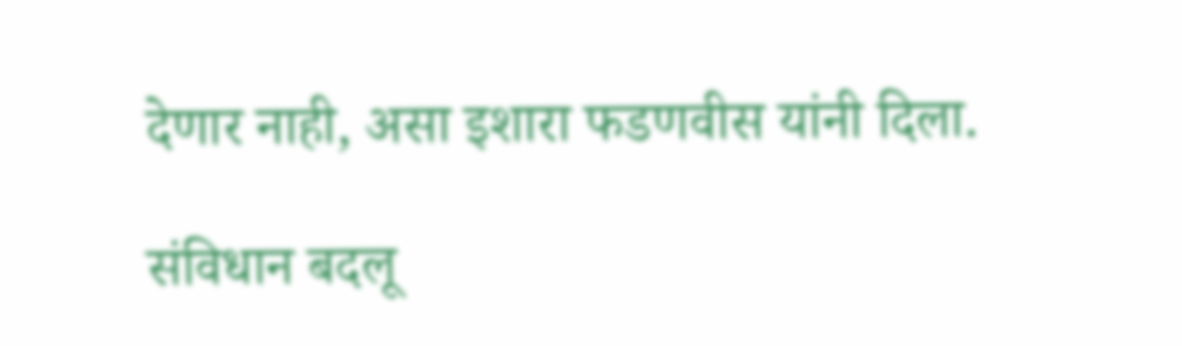देणार नाही, असा इशारा फडणवीस यांनी दिला.

संविधान बदलू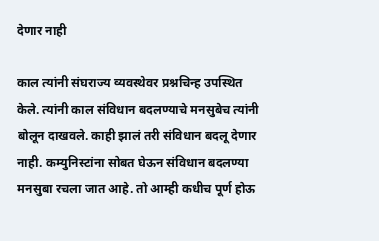देणार नाही

काल त्यांनी संघराज्य व्यवस्थेवर प्रश्नचिन्ह उपस्थित केले. त्यांनी काल संविधान बदलण्याचे मनसुबेच त्यांनी बोलून दाखवले. काही झालं तरी संविधान बदलू देणार नाही. कम्युनिस्टांना सोबत घेऊन संविधान बदलण्या मनसुबा रचला जात आहे. तो आम्ही कधीच पूर्ण होऊ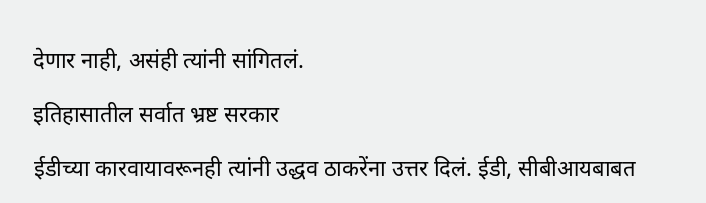देणार नाही, असंही त्यांनी सांगितलं.

इतिहासातील सर्वात भ्रष्ट सरकार

ईडीच्या कारवायावरूनही त्यांनी उद्धव ठाकरेंना उत्तर दिलं. ईडी, सीबीआयबाबत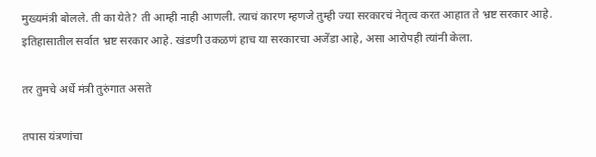मुख्यमंत्री बोलले. ती का येते? ती आम्ही नाही आणली. त्याचं कारण म्हणजे तुम्ही ज्या सरकारचं नेतृत्व करत आहात ते भ्रष्ट सरकार आहे. इतिहासातील सर्वात भ्रष्ट सरकार आहे. खंडणी उकळणं हाच या सरकारचा अजेंडा आहे, असा आरोपही त्यांनी केला.

तर तुमचे अर्धे मंत्री तुरुंगात असते

तपास यंत्रणांचा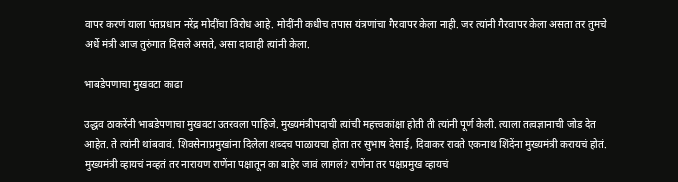वापर करणं याला पंतप्रधान नरेंद्र मोदींचा विरोध आहे. मोदींनी कधीच तपास यंत्रणांचा गैरवापर केला नाही. जर त्यांनी गैरवापर केला असता तर तुमचे अर्धे मंत्री आज तुरुंगात दिसले असते, असा दावाही त्यांनी केला.

भाबडेपणाचा मुखवटा काढा

उद्धव ठाकरेंनी भाबडेपणाचा मुखवटा उतरवला पाहिजे. मुख्यमंत्रीपदाची त्यांची महत्त्वकांक्षा होती ती त्यांनी पूर्ण केली. त्याला तत्वज्ञानाची जोड देत आहेत. ते त्यांनी थांबवावं. शिवसेनाप्रमुखांना दिलेला शब्दच पाळायचा होता तर सुभाष देसाई, दिवाकर रावते एकनाथ शिंदेंना मुख्यमंत्री करायचं होतं. मुख्यमंत्री व्हायचं नव्हतं तर नारायण राणेंना पक्षातून का बाहेर जावं लागलं? राणेंना तर पक्षप्रमुख व्हायचं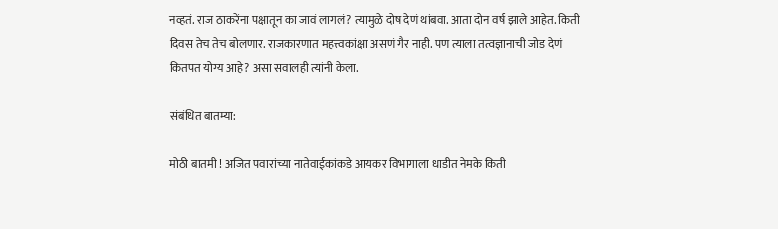नव्हतं. राज ठाकरेंना पक्षातून का जावं लागलं? त्यामुळे दोष देणं थांबवा. आता दोन वर्ष झाले आहेत. किती दिवस तेच तेच बोलणार. राजकारणात महत्त्वकांक्षा असणं गैर नाही. पण त्याला तत्वज्ञानाची जोड देणं कितपत योग्य आहे? असा सवालही त्यांनी केला.

संबंधित बातम्या:

मोठी बातमी ! अजित पवारांच्या नातेवाईकांकडे आयकर विभागाला धाडीत नेमके किती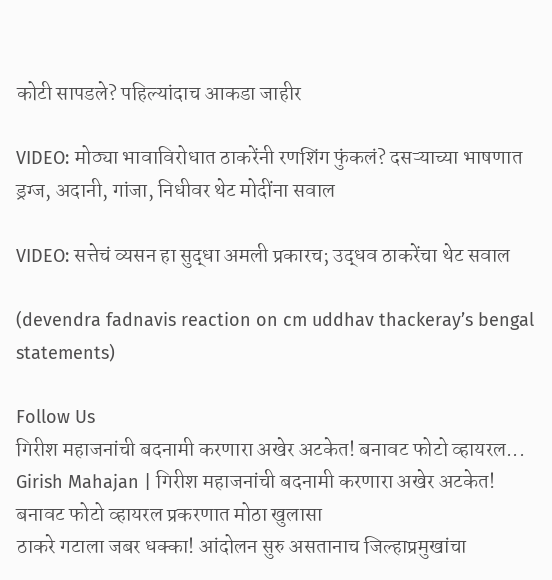कोटी सापडले? पहिल्यांदाच आकडा जाहीर

VIDEO: मोठ्या भावाविरोधात ठाकरेंनी रणशिंग फुंकलं? दसऱ्याच्या भाषणात ड्रग्ज, अदानी, गांजा, निधीवर थेट मोदींना सवाल

VIDEO: सत्तेचं व्यसन हा सुद्धा अमली प्रकारच; उद्धव ठाकरेंचा थेट सवाल

(devendra fadnavis reaction on cm uddhav thackeray’s bengal statements)

Follow Us
गिरीश महाजनांची बदनामी करणारा अखेर अटकेत! बनावट फोटो व्हायरल...
Girish Mahajan | गिरीश महाजनांची बदनामी करणारा अखेर अटकेत! बनावट फोटो व्हायरल प्रकरणात मोठा खुलासा
ठाकरे गटाला जबर धक्का! आंदोलन सुरु असतानाच जिल्हाप्रमुखांचा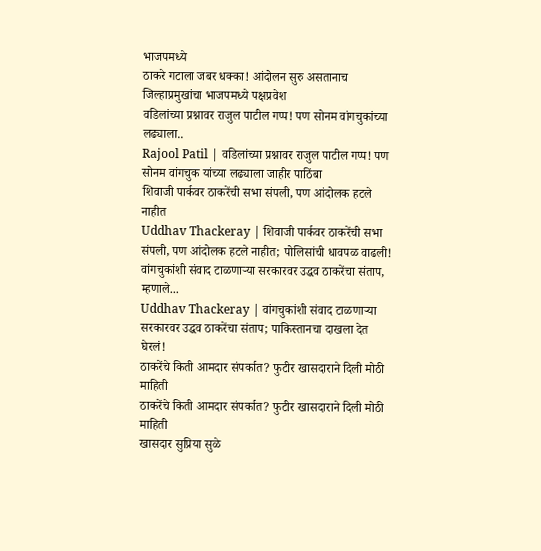भाजपमध्ये
ठाकरे गटाला जबर धक्का! आंदोलन सुरु असतानाच जिल्हाप्रमुखांचा भाजपमध्ये पक्षप्रवेश
वडिलांच्या प्रश्नावर राजुल पाटील गप्प! पण सोनम वांगचुकांच्या लढ्याला..
Rajool Patil | वडिलांच्या प्रश्नावर राजुल पाटील गप्प! पण सोनम वांगचुक यांच्या लढ्याला जाहीर पाठिंबा
शिवाजी पार्कवर ठाकरेंची सभा संपली, पण आंदोलक हटले नाहीत
Uddhav Thackeray | शिवाजी पार्कवर ठाकरेंची सभा संपली, पण आंदोलक हटले नाहीत; पोलिसांची धावपळ वाढली!
वांगचुकांशी संवाद टाळणाऱ्या सरकारवर उद्धव ठाकरेंचा संताप, म्हणाले...
Uddhav Thackeray | वांगचुकांशी संवाद टाळणाऱ्या सरकारवर उद्धव ठाकरेंचा संताप; पाकिस्तानचा दाखला देत घेरलं!
ठाकरेंचे किती आमदार संपर्कात? फुटीर खासदाराने दिली मोठी माहिती
ठाकरेंचे किती आमदार संपर्कात? फुटीर खासदाराने दिली मोठी माहिती
खासदार सुप्रिया सुळे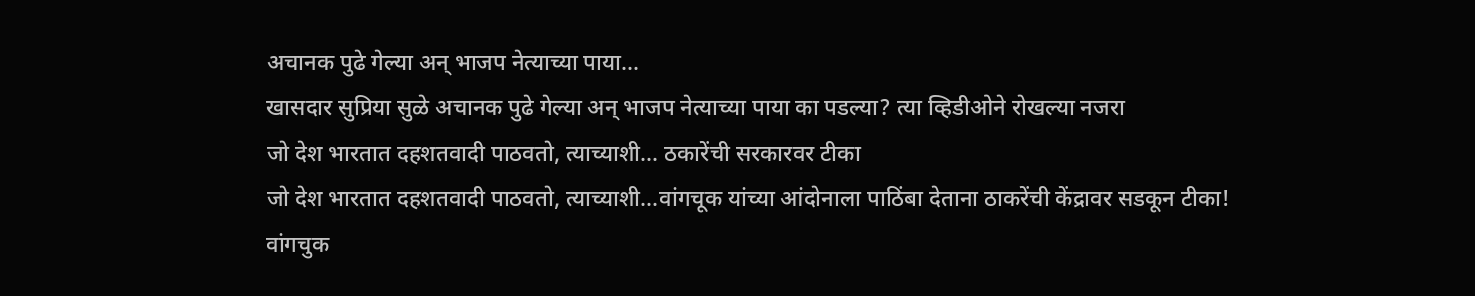अचानक पुढे गेल्या अन् भाजप नेत्याच्या पाया...
खासदार सुप्रिया सुळे अचानक पुढे गेल्या अन् भाजप नेत्याच्या पाया का पडल्या? त्या व्हिडीओने रोखल्या नजरा
जो देश भारतात दहशतवादी पाठवतो, त्याच्याशी... ठकारेंची सरकारवर टीका
जो देश भारतात दहशतवादी पाठवतो, त्याच्याशी...वांगचूक यांच्या आंदोनाला पाठिंबा देताना ठाकरेंची केंद्रावर सडकून टीका!
वांगचुक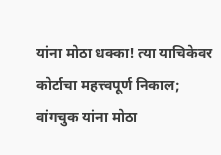यांना मोठा धक्का! त्या याचिकेवर कोर्टाचा महत्त्वपूर्ण निकाल;
वांगचुक यांना मोठा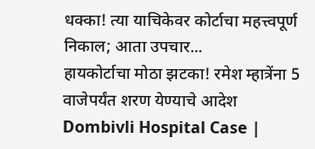धक्का! त्या याचिकेवर कोर्टाचा महत्त्वपूर्ण निकाल; आता उपचार...
हायकोर्टाचा मोठा झटका! रमेश म्हात्रेंना 5 वाजेपर्यंत शरण येण्याचे आदेश
Dombivli Hospital Case |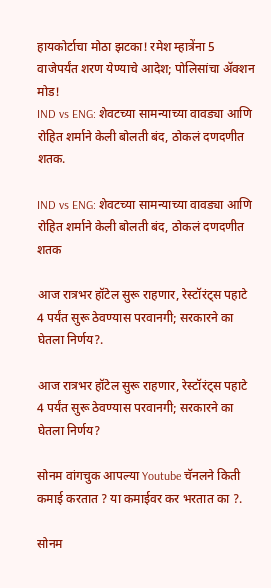हायकोर्टाचा मोठा झटका! रमेश म्हात्रेंना 5 वाजेपर्यंत शरण येण्याचे आदेश; पोलिसांचा ॲक्शन मोड!
IND vs ENG: शेवटच्या सामन्याच्या वावड्या आणि रोहित शर्माने केली बोलती बंद, ठोकलं दणदणीत शतक.

IND vs ENG: शेवटच्या सामन्याच्या वावड्या आणि रोहित शर्माने केली बोलती बंद, ठोकलं दणदणीत शतक

आज रात्रभर हॉटेल सुरू राहणार, रेस्टॉरंट्स पहाटे 4 पर्यंत सुरू ठेवण्यास परवानगी; सरकारने का घेतला निर्णय?.

आज रात्रभर हॉटेल सुरू राहणार, रेस्टॉरंट्स पहाटे 4 पर्यंत सुरू ठेवण्यास परवानगी; सरकारने का घेतला निर्णय?

सोनम वांगचुक आपल्या Youtube चॅनलने किती कमाई करतात ? या कमाईवर कर भरतात का ?.

सोनम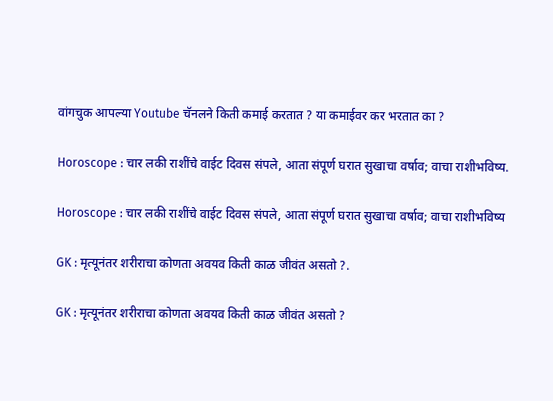वांगचुक आपल्या Youtube चॅनलने किती कमाई करतात ? या कमाईवर कर भरतात का ?

Horoscope : चार लकी राशींचे वाईट दिवस संपले, आता संपूर्ण घरात सुखाचा वर्षाव; वाचा राशीभविष्य.

Horoscope : चार लकी राशींचे वाईट दिवस संपले, आता संपूर्ण घरात सुखाचा वर्षाव; वाचा राशीभविष्य

GK : मृत्यूनंतर शरीराचा कोणता अवयव किती काळ जीवंत असतो ?.

GK : मृत्यूनंतर शरीराचा कोणता अवयव किती काळ जीवंत असतो ?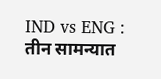IND vs ENG : तीन सामन्यात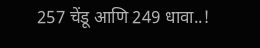257 चेंडू आणि 249 धावा..!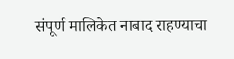संपूर्ण मालिकेत नाबाद राहण्याचा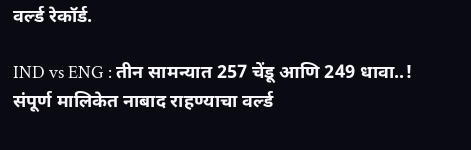वर्ल्ड रेकॉर्ड.

IND vs ENG : तीन सामन्यात 257 चेंडू आणि 249 धावा..! संपूर्ण मालिकेत नाबाद राहण्याचा वर्ल्ड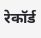रेकॉर्ड